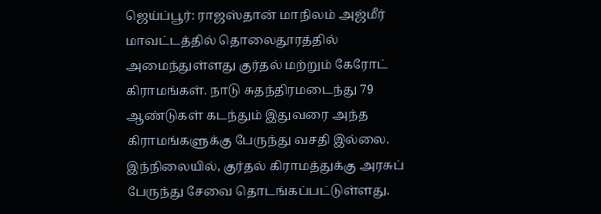ஜெய்ப்பூர்: ராஜஸ்தான் மாநிலம் அஜ்மீர் மாவட்டத்தில் தொலைதூரத்தில் அமைந்துள்ளது குர்தல் மற்றும் கேரோட் கிராமங்கள். நாடு சுதந்திரமடைந்து 79 ஆண்டுகள் கடந்தும் இதுவரை அந்த கிராமங்களுக்கு பேருந்து வசதி இல்லை.
இந்நிலையில், குர்தல் கிராமத்துக்கு அரசுப் பேருந்து சேவை தொடங்கப்பட்டுள்ளது.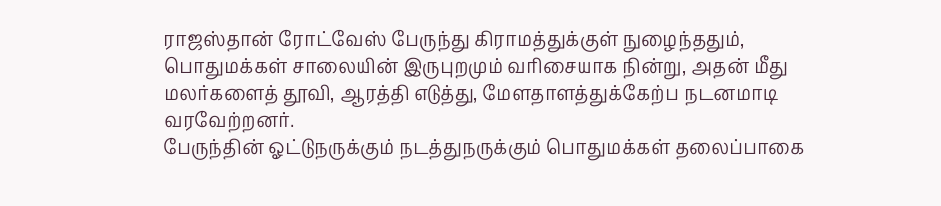ராஜஸ்தான் ரோட்வேஸ் பேருந்து கிராமத்துக்குள் நுழைந்ததும், பொதுமக்கள் சாலையின் இருபுறமும் வரிசையாக நின்று, அதன் மீது மலர்களைத் தூவி, ஆரத்தி எடுத்து, மேளதாளத்துக்கேற்ப நடனமாடி வரவேற்றனர்.
பேருந்தின் ஓட்டுநருக்கும் நடத்துநருக்கும் பொதுமக்கள் தலைப்பாகை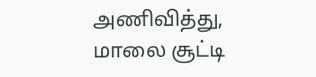அணிவித்து, மாலை சூட்டி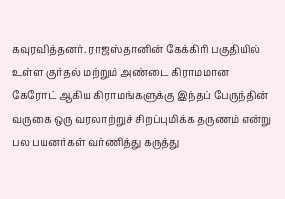கவுரவித்தனர். ராஜஸ்தானின் கேக்கிரி பகுதியில் உள்ள குர்தல் மற்றும் அண்டை கிராமமான கேரோட் ஆகிய கிராமங்களுக்கு இந்தப் பேருந்தின் வருகை ஒரு வரலாற்றுச் சிறப்புமிக்க தருணம் என்று பல பயனர்கள் வர்ணித்து கருத்து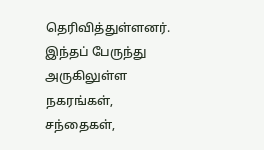தெரிவித்துள்ளனர்.
இந்தப் பேருந்து அருகிலுள்ள நகரங்கள், சந்தைகள்,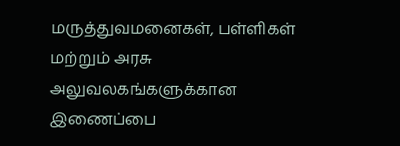மருத்துவமனைகள், பள்ளிகள் மற்றும் அரசு அலுவலகங்களுக்கான இணைப்பை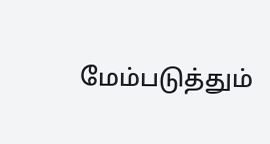மேம்படுத்தும்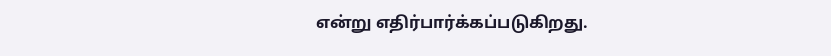என்று எதிர்பார்க்கப்படுகிறது.